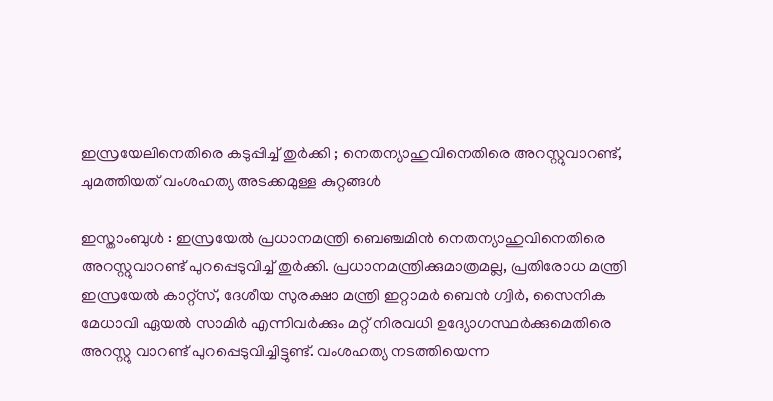ഇസ്രയേലിനെതിരെ കടുപ്പിച്ച് തുര്‍ക്കി ; നെതന്യാഹുവിനെതിരെ അറസ്റ്റുവാറണ്ട്, ചുമത്തിയത് വംശഹത്യ അടക്കമുള്ള കുറ്റങ്ങള്‍

ഇസ്താംബുള്‍ : ഇസ്രയേല്‍ പ്രധാനമന്ത്രി ബെഞ്ചമിന്‍ നെതന്യാഹുവിനെതിരെ അറസ്റ്റുവാറണ്ട് പുറപ്പെടുവിച്ച് തുര്‍ക്കി. പ്രധാനമന്ത്രിക്കുമാത്രമല്ല, പ്രതിരോധ മന്ത്രി ഇസ്രയേല്‍ കാറ്റ്സ്, ദേശീയ സുരക്ഷാ മന്ത്രി ഇറ്റാമര്‍ ബെന്‍ ഗ്വിര്‍, സൈനിക മേധാവി ഏയല്‍ സാമിര്‍ എന്നിവര്‍ക്കും മറ്റ് നിരവധി ഉദ്യോഗസ്ഥര്‍ക്കുമെതിരെ അറസ്റ്റു വാറണ്ട് പുറപ്പെടുവിച്ചിട്ടുണ്ട്. വംശഹത്യ നടത്തിയെന്ന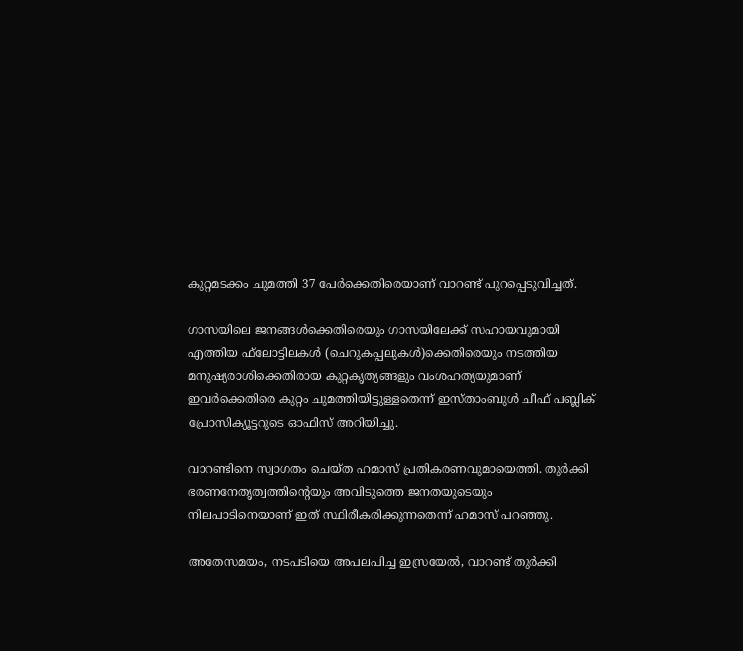കുറ്റമടക്കം ചുമത്തി 37 പേര്‍ക്കെതിരെയാണ് വാറണ്ട് പുറപ്പെടുവിച്ചത്.

ഗാസയിലെ ജനങ്ങള്‍ക്കെതിരെയും ഗാസയിലേക്ക് സഹായവുമായി എത്തിയ ഫ്‌ലോട്ടിലകള്‍ (ചെറുകപ്പലുകള്‍)ക്കെതിരെയും നടത്തിയ മനുഷ്യരാശിക്കെതിരായ കുറ്റകൃത്യങ്ങളും വംശഹത്യയുമാണ് ഇവര്‍ക്കെതിരെ കുറ്റം ചുമത്തിയിട്ടുള്ളതെന്ന് ഇസ്താംബുള്‍ ചീഫ് പബ്ലിക് പ്രോസിക്യൂട്ടറുടെ ഓഫിസ് അറിയിച്ചു.

വാറണ്ടിനെ സ്വാഗതം ചെയ്ത ഹമാസ് പ്രതികരണവുമായെത്തി. തുര്‍ക്കി ഭരണനേതൃത്വത്തിന്റെയും അവിടുത്തെ ജനതയുടെയും നിലപാടിനെയാണ് ഇത് സ്ഥിരീകരിക്കുന്നതെന്ന് ഹമാസ് പറഞ്ഞു.

അതേസമയം, നടപടിയെ അപലപിച്ച ഇസ്രയേല്‍, വാറണ്ട് തുര്‍ക്കി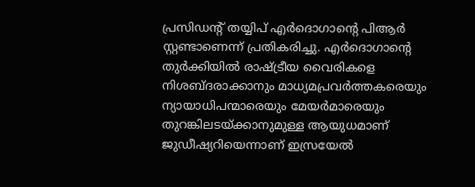പ്രസിഡന്റ് തയ്യിപ് എര്‍ദൊഗാന്റെ പിആര്‍ സ്റ്റണ്ടാണെന്ന് പ്രതികരിച്ചു. എര്‍ദൊഗാന്റെ തുര്‍ക്കിയില്‍ രാഷ്ട്രീയ വൈരികളെ നിശബ്ദരാക്കാനും മാധ്യമപ്രവര്‍ത്തകരെയും ന്യായാധിപന്മാരെയും മേയര്‍മാരെയും തുറങ്കിലടയ്ക്കാനുമുള്ള ആയുധമാണ് ജുഡീഷ്യറിയെന്നാണ് ഇസ്രയേല്‍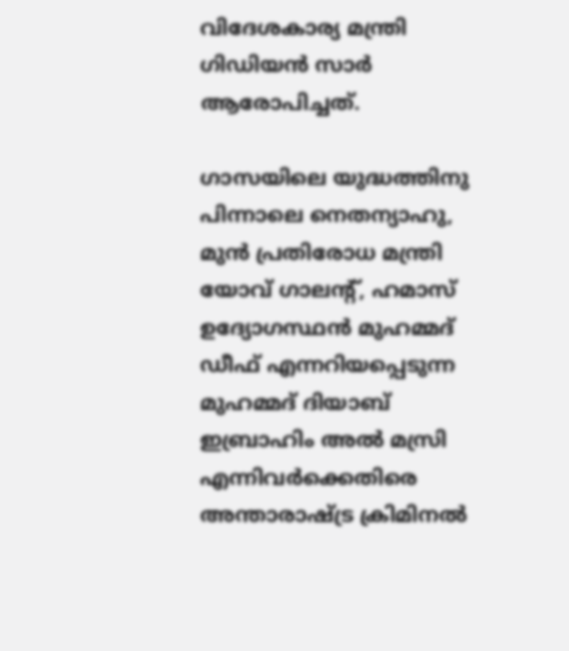വിദേശകാര്യ മന്ത്രി ഗിഡിയന്‍ സാര്‍ ആരോപിച്ചത്.

ഗാസയിലെ യുദ്ധത്തിനു പിന്നാലെ നെതന്യാഹു, മുന്‍ പ്രതിരോധ മന്ത്രി യോവ് ഗാലന്റ്, ഹമാസ് ഉദ്യോഗസ്ഥന്‍ മുഹമ്മദ് ഡീഫ് എന്നറിയപ്പെടുന്ന മുഹമ്മദ് ദിയാബ് ഇബ്രാഹിം അല്‍ മസ്രി എന്നിവര്‍ക്കെതിരെ അന്താരാഷ്ട്ര ക്രിമിനല്‍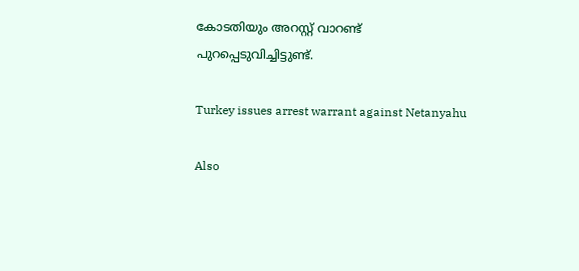കോടതിയും അറസ്റ്റ് വാറണ്ട് പുറപ്പെടുവിച്ചിട്ടുണ്ട്.

Turkey issues arrest warrant against Netanyahu

Also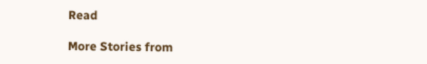Read

More Stories from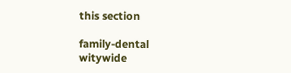this section

family-dental
witywide